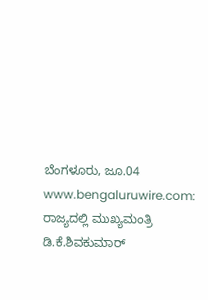ಬೆಂಗಳೂರು, ಜೂ.04 www.bengaluruwire.com: ರಾಜ್ಯದಲ್ಲಿ ಮುಖ್ಯಮಂತ್ರಿ ಡಿ.ಕೆ.ಶಿವಕುಮಾರ್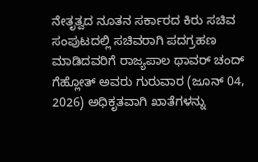ನೇತೃತ್ವದ ನೂತನ ಸರ್ಕಾರದ ಕಿರು ಸಚಿವ ಸಂಪುಟದಲ್ಲಿ ಸಚಿವರಾಗಿ ಪದಗ್ರಹಣ ಮಾಡಿದವರಿಗೆ ರಾಜ್ಯಪಾಲ ಥಾವರ್ ಚಂದ್ ಗೆಹ್ಲೋತ್ ಅವರು ಗುರುವಾರ (ಜೂನ್ 04, 2026) ಅಧಿಕೃತವಾಗಿ ಖಾತೆಗಳನ್ನು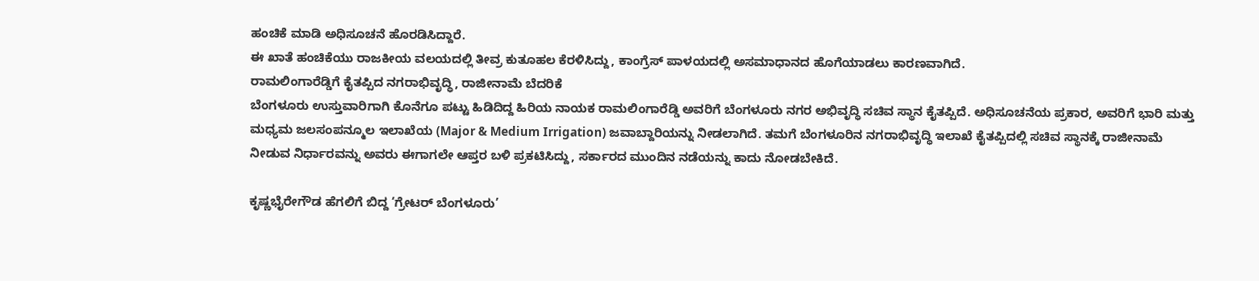ಹಂಚಿಕೆ ಮಾಡಿ ಅಧಿಸೂಚನೆ ಹೊರಡಿಸಿದ್ದಾರೆ.
ಈ ಖಾತೆ ಹಂಚಿಕೆಯು ರಾಜಕೀಯ ವಲಯದಲ್ಲಿ ತೀವ್ರ ಕುತೂಹಲ ಕೆರಳಿಸಿದ್ದು, ಕಾಂಗ್ರೆಸ್ ಪಾಳಯದಲ್ಲಿ ಅಸಮಾಧಾನದ ಹೊಗೆಯಾಡಲು ಕಾರಣವಾಗಿದೆ.
ರಾಮಲಿಂಗಾರೆಡ್ಡಿಗೆ ಕೈತಪ್ಪಿದ ನಗರಾಭಿವೃದ್ಧಿ, ರಾಜೀನಾಮೆ ಬೆದರಿಕೆ
ಬೆಂಗಳೂರು ಉಸ್ತುವಾರಿಗಾಗಿ ಕೊನೆಗೂ ಪಟ್ಟು ಹಿಡಿದಿದ್ದ ಹಿರಿಯ ನಾಯಕ ರಾಮಲಿಂಗಾರೆಡ್ಡಿ ಅವರಿಗೆ ಬೆಂಗಳೂರು ನಗರ ಅಭಿವೃದ್ಧಿ ಸಚಿವ ಸ್ಥಾನ ಕೈತಪ್ಪಿದೆ. ಅಧಿಸೂಚನೆಯ ಪ್ರಕಾರ, ಅವರಿಗೆ ಭಾರಿ ಮತ್ತು ಮಧ್ಯಮ ಜಲಸಂಪನ್ಮೂಲ ಇಲಾಖೆಯ (Major & Medium Irrigation) ಜವಾಬ್ದಾರಿಯನ್ನು ನೀಡಲಾಗಿದೆ. ತಮಗೆ ಬೆಂಗಳೂರಿನ ನಗರಾಭಿವೃದ್ಧಿ ಇಲಾಖೆ ಕೈತಪ್ಪಿದಲ್ಲಿ ಸಚಿವ ಸ್ಥಾನಕ್ಕೆ ರಾಜೀನಾಮೆ ನೀಡುವ ನಿರ್ಧಾರವನ್ನು ಅವರು ಈಗಾಗಲೇ ಆಪ್ತರ ಬಳಿ ಪ್ರಕಟಿಸಿದ್ದು, ಸರ್ಕಾರದ ಮುಂದಿನ ನಡೆಯನ್ನು ಕಾದು ನೋಡಬೇಕಿದೆ.

ಕೃಷ್ಣಭೈರೇಗೌಡ ಹೆಗಲಿಗೆ ಬಿದ್ದ ‘ಗ್ರೇಟರ್ ಬೆಂಗಳೂರು’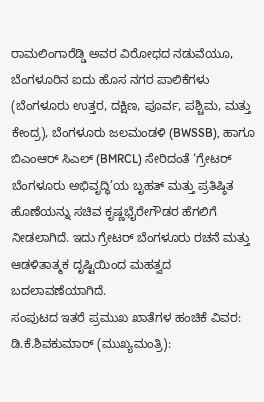ರಾಮಲಿಂಗಾರೆಡ್ಡಿ ಅವರ ವಿರೋಧದ ನಡುವೆಯೂ, ಬೆಂಗಳೂರಿನ ಐದು ಹೊಸ ನಗರ ಪಾಲಿಕೆಗಳು (ಬೆಂಗಳೂರು ಉತ್ತರ, ದಕ್ಷಿಣ, ಪೂರ್ವ, ಪಶ್ಚಿಮ, ಮತ್ತು ಕೇಂದ್ರ), ಬೆಂಗಳೂರು ಜಲಮಂಡಳಿ (BWSSB), ಹಾಗೂ ಬಿಎಂಆರ್ ಸಿಎಲ್ (BMRCL) ಸೇರಿದಂತೆ ‘ಗ್ರೇಟರ್ ಬೆಂಗಳೂರು ಅಭಿವೃದ್ಧಿ’ಯ ಬೃಹತ್ ಮತ್ತು ಪ್ರತಿಷ್ಠಿತ ಹೊಣೆಯನ್ನು ಸಚಿವ ಕೃಷ್ಣಭೈರೇಗೌಡರ ಹೆಗಲಿಗೆ ನೀಡಲಾಗಿದೆ. ಇದು ಗ್ರೇಟರ್ ಬೆಂಗಳೂರು ರಚನೆ ಮತ್ತು ಆಡಳಿತಾತ್ಮಕ ದೃಷ್ಟಿಯಿಂದ ಮಹತ್ವದ ಬದಲಾವಣೆಯಾಗಿದೆ.
ಸಂಪುಟದ ಇತರೆ ಪ್ರಮುಖ ಖಾತೆಗಳ ಹಂಚಿಕೆ ವಿವರ:
ಡಿ.ಕೆ.ಶಿವಕುಮಾರ್ (ಮುಖ್ಯಮಂತ್ರಿ):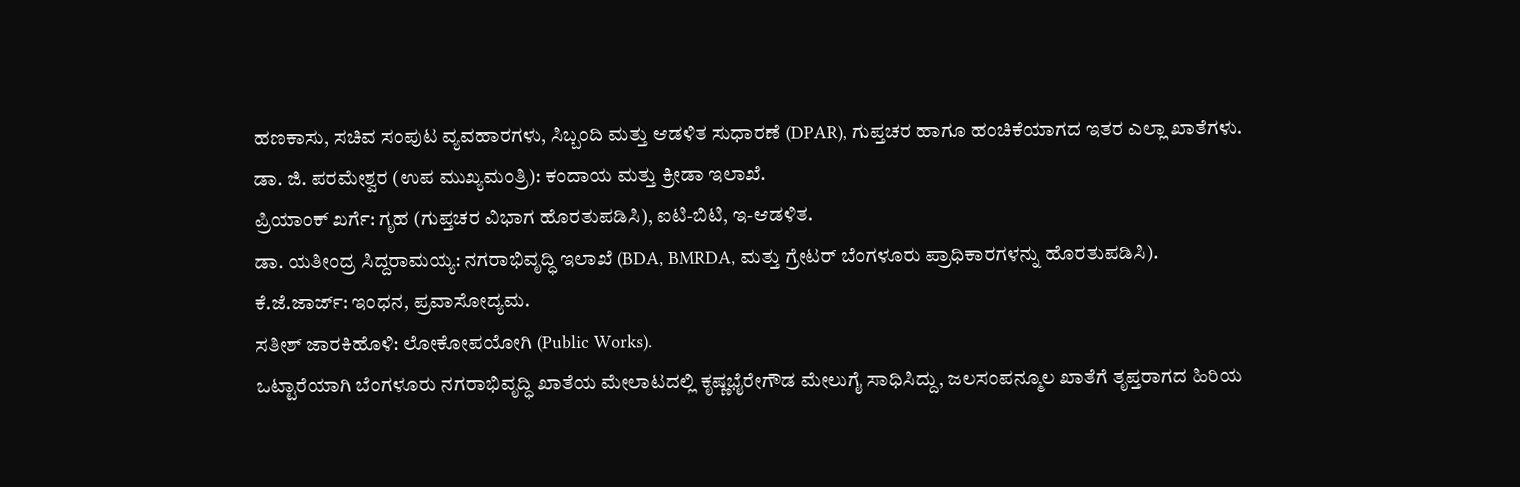ಹಣಕಾಸು, ಸಚಿವ ಸಂಪುಟ ವ್ಯವಹಾರಗಳು, ಸಿಬ್ಬಂದಿ ಮತ್ತು ಆಡಳಿತ ಸುಧಾರಣೆ (DPAR), ಗುಪ್ತಚರ ಹಾಗೂ ಹಂಚಿಕೆಯಾಗದ ಇತರ ಎಲ್ಲಾ ಖಾತೆಗಳು.
ಡಾ. ಜಿ. ಪರಮೇಶ್ವರ (ಉಪ ಮುಖ್ಯಮಂತ್ರಿ): ಕಂದಾಯ ಮತ್ತು ಕ್ರೀಡಾ ಇಲಾಖೆ.
ಪ್ರಿಯಾಂಕ್ ಖರ್ಗೆ: ಗೃಹ (ಗುಪ್ತಚರ ವಿಭಾಗ ಹೊರತುಪಡಿಸಿ), ಐಟಿ-ಬಿಟಿ, ಇ-ಆಡಳಿತ.
ಡಾ. ಯತೀಂದ್ರ ಸಿದ್ದರಾಮಯ್ಯ: ನಗರಾಭಿವೃದ್ಧಿ ಇಲಾಖೆ (BDA, BMRDA, ಮತ್ತು ಗ್ರೇಟರ್ ಬೆಂಗಳೂರು ಪ್ರಾಧಿಕಾರಗಳನ್ನು ಹೊರತುಪಡಿಸಿ).
ಕೆ.ಜೆ.ಜಾರ್ಜ್: ಇಂಧನ, ಪ್ರವಾಸೋದ್ಯಮ.
ಸತೀಶ್ ಜಾರಕಿಹೊಳಿ: ಲೋಕೋಪಯೋಗಿ (Public Works).
ಒಟ್ಟಾರೆಯಾಗಿ ಬೆಂಗಳೂರು ನಗರಾಭಿವೃದ್ಧಿ ಖಾತೆಯ ಮೇಲಾಟದಲ್ಲಿ ಕೃಷ್ಣಭೈರೇಗೌಡ ಮೇಲುಗೈ ಸಾಧಿಸಿದ್ದು, ಜಲಸಂಪನ್ಮೂಲ ಖಾತೆಗೆ ತೃಪ್ತರಾಗದ ಹಿರಿಯ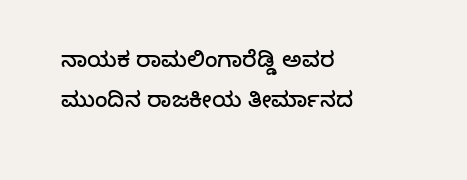ನಾಯಕ ರಾಮಲಿಂಗಾರೆಡ್ಡಿ ಅವರ ಮುಂದಿನ ರಾಜಕೀಯ ತೀರ್ಮಾನದ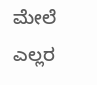ಮೇಲೆ ಎಲ್ಲರ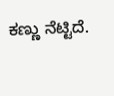ಕಣ್ಣು ನೆಟ್ಟಿದೆ.